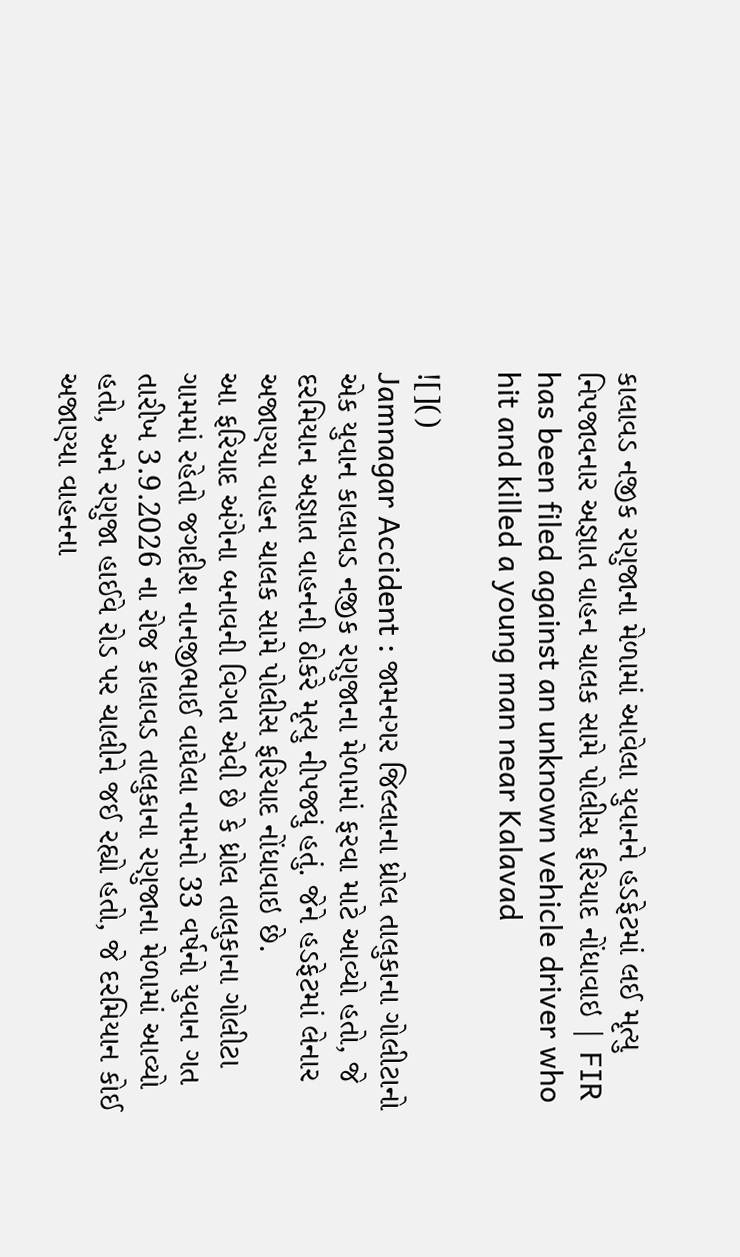કાલાવડ નજીક રણુજાના મેળામાં આવેલા યુવાનને હડફેટમાં લઈ મૃત્યુ નિપજાવનાર અજ્ઞાત વાહન ચાલક સામે પોલીસ ફરિયાદ નોંધાવાઇ | FIR has been filed against an unknown vehicle driver who hit and killed a young man near Kalavad

![]()
Jamnagar Accident : જામનગર જિલ્લાના ધ્રોલ તાલુકાના ગોલીટાનો એક યુવાન કાલાવડ નજીક રણુજાના મેળામાં ફરવા માટે આવ્યો હતો, જે દરમિયાન અજ્ઞાત વાહનની ઠોકરે મૃત્યુ નીપજ્યું હતું. જેને હડફેટમાં લેનાર અજાણ્યા વાહન ચાલક સામે પોલીસ ફરિયાદ નોંધાવાઇ છે.
આ ફરિયાદ અંગેના બનાવની વિગત એવી છે કે ધ્રોલ તાલુકાના ગોલીટા ગામમાં રહેતો જગદીશ નાનજીભાઈ વાઘેલા નામનો 33 વર્ષનો યુવાન ગત તારીખ 3.9.2026 ના રોજ કાલાવડ તાલુકાના રણુજાના મેળામાં આવ્યો હતો, અને રણુજા હાઈવે રોડ પર ચાલીને જઈ રહ્યો હતો, જે દરમિયાન કોઈ અજાણ્યા વાહનના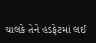ચાલકે તેને હડફેટમાં લઈ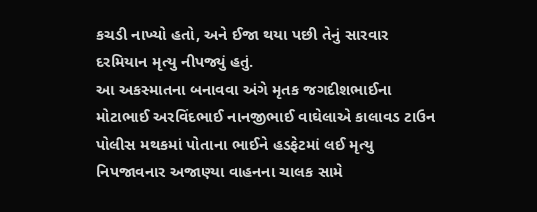કચડી નાખ્યો હતો, અને ઈજા થયા પછી તેનું સારવાર દરમિયાન મૃત્યુ નીપજ્યું હતું.
આ અકસ્માતના બનાવવા અંગે મૃતક જગદીશભાઈના મોટાભાઈ અરવિંદભાઈ નાનજીભાઈ વાઘેલાએ કાલાવડ ટાઉન પોલીસ મથકમાં પોતાના ભાઈને હડફેટમાં લઈ મૃત્યુ નિપજાવનાર અજાણ્યા વાહનના ચાલક સામે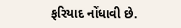ફરિયાદ નોંધાવી છે.